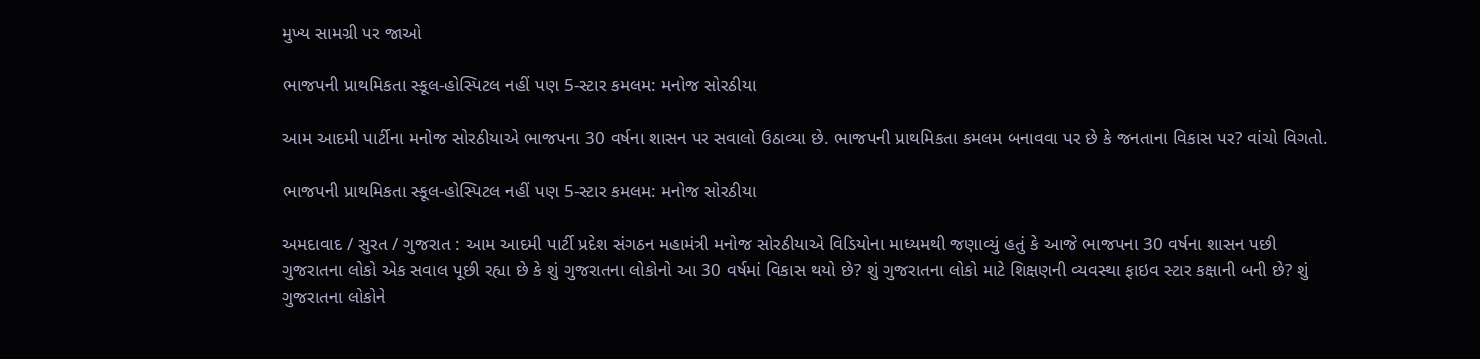મુખ્ય સામગ્રી પર જાઓ

ભાજપની પ્રાથમિકતા સ્કૂલ-હોસ્પિટલ નહીં પણ 5-સ્ટાર કમલમ: મનોજ સોરઠીયા

આમ આદમી પાર્ટીના મનોજ સોરઠીયાએ ભાજપના 30 વર્ષના શાસન પર સવાલો ઉઠાવ્યા છે. ભાજપની પ્રાથમિકતા કમલમ બનાવવા પર છે કે જનતાના વિકાસ પર? વાંચો વિગતો.

ભાજપની પ્રાથમિકતા સ્કૂલ-હોસ્પિટલ નહીં પણ 5-સ્ટાર કમલમ: મનોજ સોરઠીયા

અમદાવાદ / સુરત / ગુજરાત : આમ આદમી પાર્ટી પ્રદેશ સંગઠન મહામંત્રી મનોજ સોરઠીયાએ વિડિયોના માધ્યમથી જણાવ્યું હતું કે આજે ભાજપના 30 વર્ષના શાસન પછી ગુજરાતના લોકો એક સવાલ પૂછી રહ્યા છે કે શું ગુજરાતના લોકોનો આ 30 વર્ષમાં વિકાસ થયો છે? શું ગુજરાતના લોકો માટે શિક્ષણની વ્યવસ્થા ફાઇવ સ્ટાર કક્ષાની બની છે? શું ગુજરાતના લોકોને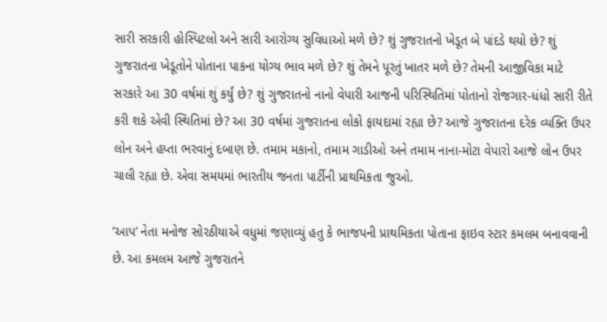સારી સરકારી હોસ્પિટલો અને સારી આરોગ્ય સુવિધાઓ મળે છે? શું ગુજરાતનો ખેડૂત બે પાંદડે થયો છે? શું ગુજરાતના ખેડૂતોને પોતાના પાકના યોગ્ય ભાવ મળે છે? શું તેમને પૂરતું ખાતર મળે છે? તેમની આજીવિકા માટે સરકારે આ 30 વર્ષમાં શું કર્યું છે? શું ગુજરાતનો નાનો વેપારી આજની પરિસ્થિતિમાં પોતાનો રોજગાર-ધંધો સારી રીતે કરી શકે એવી સ્થિતિમાં છે? આ 30 વર્ષમાં ગુજરાતના લોકો ફાયદામાં રહ્યા છે? આજે ગુજરાતના દરેક વ્યક્તિ ઉપર લોન અને હપ્તા ભરવાનું દબાણ છે. તમામ મકાનો, તમામ ગાડીઓ અને તમામ નાના-મોટા વેપારો આજે લોન ઉપર ચાલી રહ્યા છે. એવા સમયમાં ભારતીય જનતા પાર્ટીની પ્રાથમિકતા જુઓ.

’આપ’ નેતા મનોજ સોરઠીયાએ વધુમાં જણાવ્યું હતુ કે ભાજપની પ્રાથમિકતા પોતાના ફાઇવ સ્ટાર કમલમ બનાવવાની છે. આ કમલમ આજે ગુજરાતને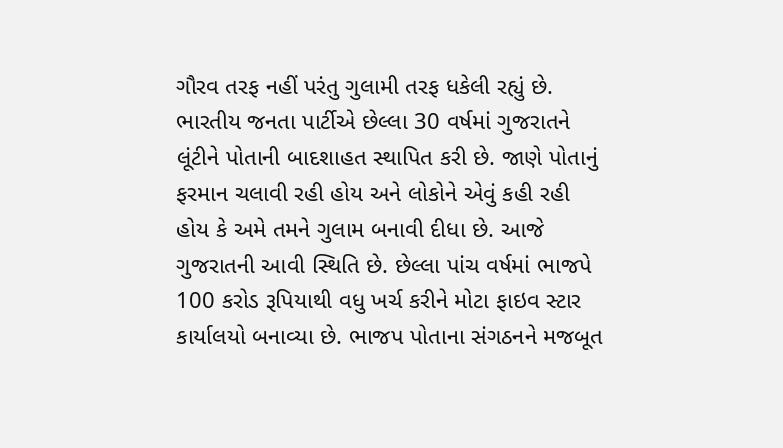ગૌરવ તરફ નહીં પરંતુ ગુલામી તરફ ધકેલી રહ્યું છે. ભારતીય જનતા પાર્ટીએ છેલ્લા 30 વર્ષમાં ગુજરાતને લૂંટીને પોતાની બાદશાહત સ્થાપિત કરી છે. જાણે પોતાનું ફરમાન ચલાવી રહી હોય અને લોકોને એવું કહી રહી હોય કે અમે તમને ગુલામ બનાવી દીધા છે. આજે ગુજરાતની આવી સ્થિતિ છે. છેલ્લા પાંચ વર્ષમાં ભાજપે 100 કરોડ રૂપિયાથી વધુ ખર્ચ કરીને મોટા ફાઇવ સ્ટાર કાર્યાલયો બનાવ્યા છે. ભાજપ પોતાના સંગઠનને મજબૂત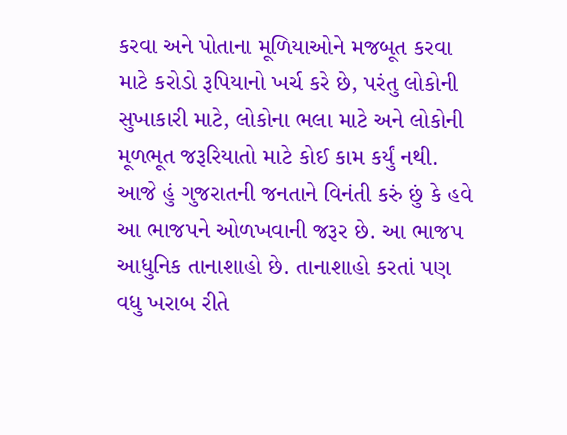કરવા અને પોતાના મૂળિયાઓને મજબૂત કરવા માટે કરોડો રૂપિયાનો ખર્ચ કરે છે, પરંતુ લોકોની સુખાકારી માટે, લોકોના ભલા માટે અને લોકોની મૂળભૂત જરૂરિયાતો માટે કોઈ કામ કર્યું નથી. આજે હું ગુજરાતની જનતાને વિનંતી કરું છું કે હવે આ ભાજપને ઓળખવાની જરૂર છે. આ ભાજપ આધુનિક તાનાશાહો છે. તાનાશાહો કરતાં પણ વધુ ખરાબ રીતે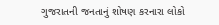ગુજરાતની જનતાનું શોષણ કરનારા લોકો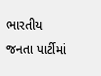ભારતીય જનતા પાર્ટીમાં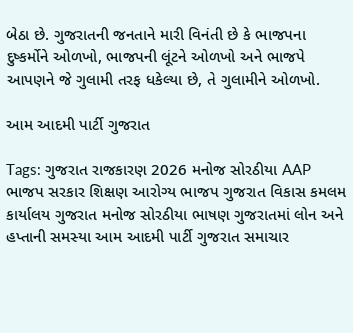બેઠા છે. ગુજરાતની જનતાને મારી વિનંતી છે કે ભાજપના દુષ્કર્મોને ઓળખો, ભાજપની લૂંટને ઓળખો અને ભાજપે આપણને જે ગુલામી તરફ ધકેલ્યા છે, તે ગુલામીને ઓળખો.

આમ આદમી પાર્ટી ગુજરાત

Tags: ગુજરાત રાજકારણ 2026 મનોજ સોરઠીયા AAP ભાજપ સરકાર શિક્ષણ આરોગ્ય ભાજપ ગુજરાત વિકાસ કમલમ કાર્યાલય ગુજરાત મનોજ સોરઠીયા ભાષણ ગુજરાતમાં લોન અને હપ્તાની સમસ્યા આમ આદમી પાર્ટી ગુજરાત સમાચાર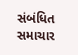સંબંધિત સમાચાર